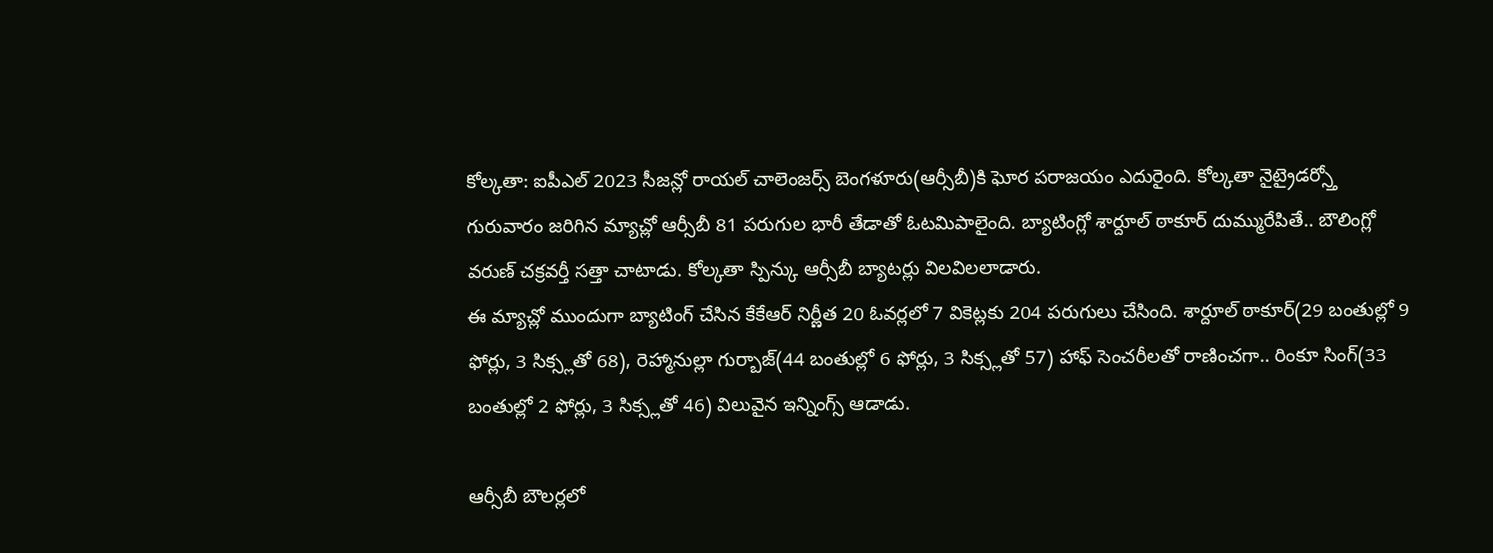కోల్కతా: ఐపీఎల్ 2023 సీజన్లో రాయల్ చాలెంజర్స్ బెంగళూరు(ఆర్సీబీ)కి ఘోర పరాజయం ఎదురైంది. కోల్కతా నైట్రైడర్స్తో గురువారం జరిగిన మ్యాచ్లో ఆర్సీబీ 81 పరుగుల భారీ తేడాతో ఓటమిపాలైంది. బ్యాటింగ్లో శార్దూల్ ఠాకూర్ దుమ్మురేపితే.. బౌలింగ్లో వరుణ్ చక్రవర్తీ సత్తా చాటాడు. కోల్కతా స్పిన్కు ఆర్సీబీ బ్యాటర్లు విలవిలలాడారు.
ఈ మ్యాచ్లో ముందుగా బ్యాటింగ్ చేసిన కేకేఆర్ నిర్ణీత 20 ఓవర్లలో 7 వికెట్లకు 204 పరుగులు చేసింది. శార్దూల్ ఠాకూర్(29 బంతుల్లో 9 ఫోర్లు, 3 సిక్స్లతో 68), రెహ్మానుల్లా గుర్బాజ్(44 బంతుల్లో 6 ఫోర్లు, 3 సిక్స్లతో 57) హాఫ్ సెంచరీలతో రాణించగా.. రింకూ సింగ్(33 బంతుల్లో 2 ఫోర్లు, 3 సిక్స్లతో 46) విలువైన ఇన్నింగ్స్ ఆడాడు.

ఆర్సీబీ బౌలర్లలో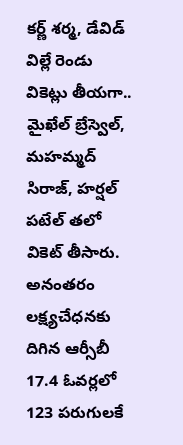కర్ణ్ శర్మ, డేవిడ్ విల్లే రెండు వికెట్లు తీయగా.. మైఖేల్ బ్రేస్వెల్, మహమ్మద్ సిరాజ్, హర్షల్ పటేల్ తలో వికెట్ తీసారు. అనంతరం లక్ష్యచేధనకు దిగిన ఆర్సీబీ 17.4 ఓవర్లలో 123 పరుగులకే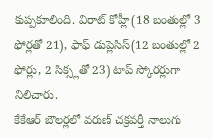కుప్పకూలింది. విరాట్ కోహ్లీ(18 బంతుల్లో 3 ఫోర్లతో 21), ఫాఫ్ డుప్లెసిస్(12 బంతుల్లో 2 ఫోర్లు, 2 సిక్స్లతో 23) టాప్ స్కోరర్లుగా నిలిచారు.
కేకేఆర్ బౌలర్లలో వరుణ్ చక్రవర్తీ నాలుగు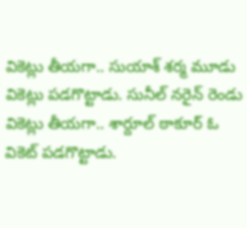వికెట్లు తీయగా.. సుయాశ్ శర్మ మూడు వికెట్లు పడగొట్టాడు. సునీల్ నరైన్ రెండు వికెట్లు తీయగా.. శార్దూల్ ఠాకూర్ ఓ వికెట్ పడగొట్టాడు.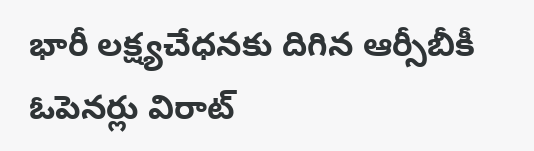భారీ లక్ష్యచేధనకు దిగిన ఆర్సీబీకీ ఓపెనర్లు విరాట్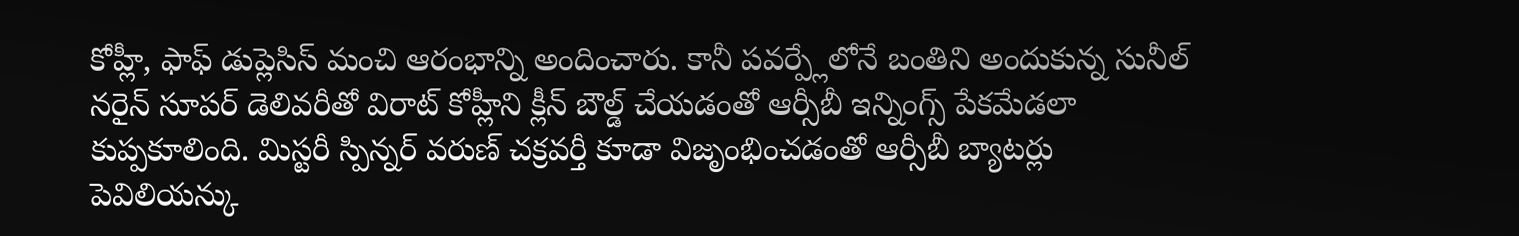కోహ్లీ, ఫాఫ్ డుప్లెసిస్ మంచి ఆరంభాన్ని అందించారు. కానీ పవర్ప్లేలోనే బంతిని అందుకున్న సునీల్ నరైన్ సూపర్ డెలివరీతో విరాట్ కోహ్లీని క్లీన్ బౌల్డ్ చేయడంతో ఆర్సీబీ ఇన్నింగ్స్ పేకమేడలా కుప్పకూలింది. మిస్టరీ స్పిన్నర్ వరుణ్ చక్రవర్తీ కూడా విజృంభించడంతో ఆర్సీబీ బ్యాటర్లు పెవిలియన్కు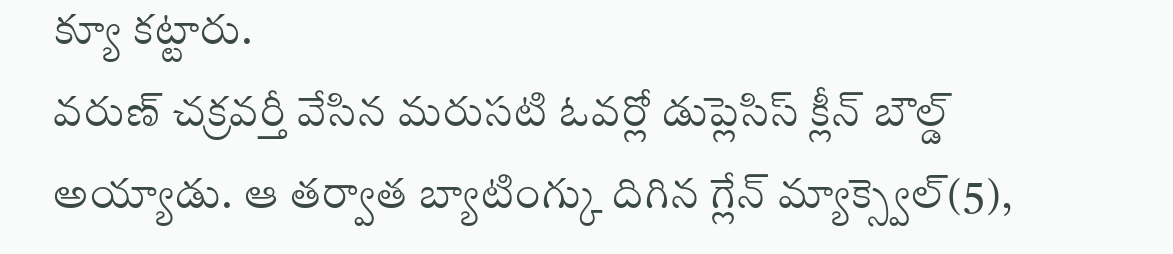క్యూ కట్టారు.
వరుణ్ చక్రవర్తీ వేసిన మరుసటి ఓవర్లో డుప్లెసిస్ క్లీన్ బౌల్డ్ అయ్యాడు. ఆ తర్వాత బ్యాటింగ్కు దిగిన గ్లేన్ మ్యాక్స్వెల్(5),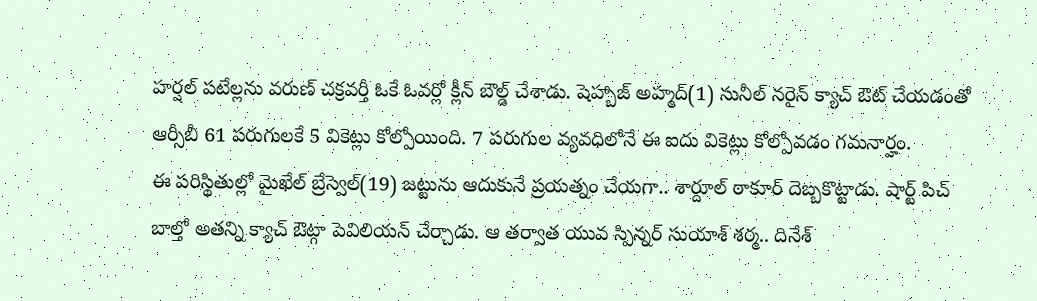హర్షల్ పటేల్లను వరుణ్ చక్రవర్తీ ఓకే ఓవర్లో క్లీన్ బౌల్డ్ చేశాడు. షెహ్బాజ్ అహ్మద్(1) సునీల్ నరైన్ క్యాచ్ ఔట్ చేయడంతో ఆర్సీబీ 61 పరుగులకే 5 వికెట్లు కోల్పోయింది. 7 పరుగుల వ్యవధిలోనే ఈ ఐదు వికెట్లు కోల్పోవడం గమనార్హం.
ఈ పరిస్థితుల్లో మైఖేల్ బ్రేస్వెల్(19) జట్టును ఆదుకునే ప్రయత్నం చేయగా.. శార్దూల్ ఠాకూర్ దెబ్బకొట్టాడు. షార్ట్ పిచ్ బాల్తో అతన్ని క్యాచ్ ఔట్గా పెవిలియన్ చేర్చాడు. ఆ తర్వాత యువ స్పిన్నర్ సుయాశ్ శర్మ.. దినేశ్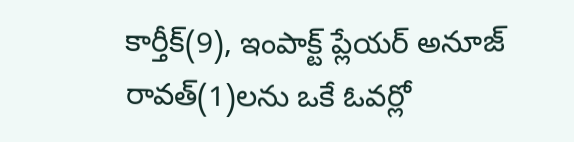కార్తీక్(9), ఇంపాక్ట్ ప్లేయర్ అనూజ్ రావత్(1)లను ఒకే ఓవర్లో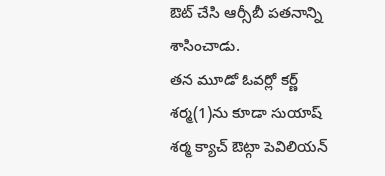ఔట్ చేసి ఆర్సీబీ పతనాన్ని శాసించాడు.
తన మూడో ఓవర్లో కర్ణ్ శర్మ(1)ను కూడా సుయాష్ శర్మ క్యాచ్ ఔట్గా పెవిలియన్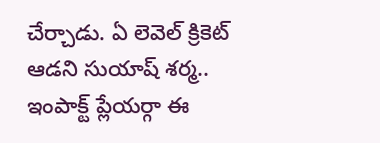చేర్చాడు. ఏ లెవెల్ క్రికెట్ ఆడని సుయాష్ శర్మ.. ఇంపాక్ట్ ప్లేయర్గా ఈ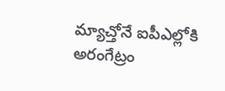మ్యాచ్తోనే ఐపీఎల్లోకి అరంగేట్రం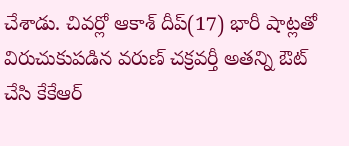చేశాడు. చివర్లో ఆకాశ్ దీప్(17) భారీ షాట్లతో విరుచుకుపడిన వరుణ్ చక్రవర్తీ అతన్ని ఔట్ చేసి కేకేఆర్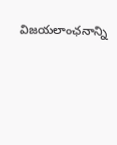విజయలాంఛనాన్ని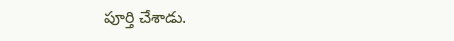పూర్తి చేశాడు.